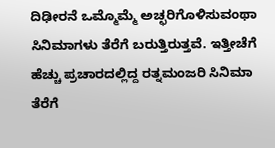ದಿಢೀರನೆ ಒಮ್ಮೊಮ್ಮೆ ಅಚ್ಛರಿಗೊಳಿಸುವಂಥಾ ಸಿನಿಮಾಗಳು ತೆರೆಗೆ ಬರುತ್ತಿರುತ್ತವೆ. ಇತ್ತೀಚೆಗೆ ಹೆಚ್ಚು ಪ್ರಚಾರದಲ್ಲಿದ್ದ ರತ್ನಮಂಜರಿ ಸಿನಿಮಾ ತೆರೆಗೆ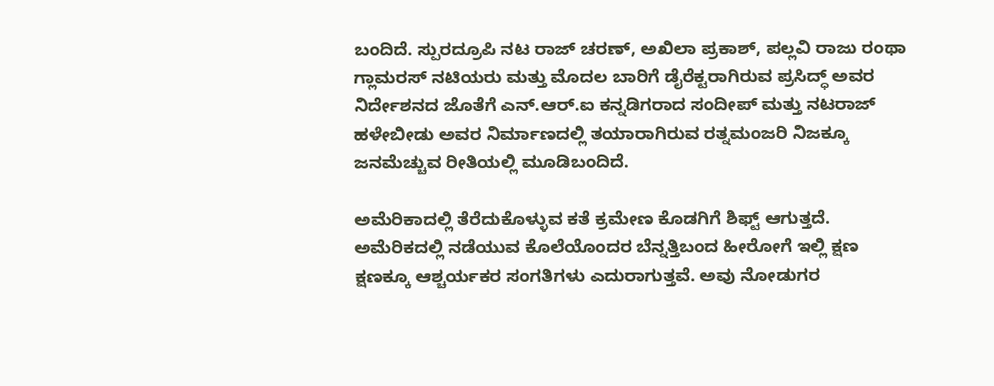ಬಂದಿದೆ. ಸ್ಪುರದ್ರೂಪಿ ನಟ ರಾಜ್ ಚರಣ್, ಅಖಿಲಾ ಪ್ರಕಾಶ್, ಪಲ್ಲವಿ ರಾಜು ರಂಥಾ ಗ್ಲಾಮರಸ್ ನಟಿಯರು ಮತ್ತು ಮೊದಲ ಬಾರಿಗೆ ಡೈರೆಕ್ಟರಾಗಿರುವ ಪ್ರಸಿದ್ಧ್ ಅವರ ನಿರ್ದೇಶನದ ಜೊತೆಗೆ ಎನ್.ಆರ್.ಐ ಕನ್ನಡಿಗರಾದ ಸಂದೀಪ್ ಮತ್ತು ನಟರಾಜ್ ಹಳೇಬೀಡು ಅವರ ನಿರ್ಮಾಣದಲ್ಲಿ ತಯಾರಾಗಿರುವ ರತ್ನಮಂಜರಿ ನಿಜಕ್ಕೂ ಜನಮೆಚ್ಚುವ ರೀತಿಯಲ್ಲಿ ಮೂಡಿಬಂದಿದೆ.

ಅಮೆರಿಕಾದಲ್ಲಿ ತೆರೆದುಕೊಳ್ಳುವ ಕತೆ ಕ್ರಮೇಣ ಕೊಡಗಿಗೆ ಶಿಫ್ಟ್ ಆಗುತ್ತದೆ. ಅಮೆರಿಕದಲ್ಲಿ ನಡೆಯುವ ಕೊಲೆಯೊಂದರ ಬೆನ್ನತ್ತಿಬಂದ ಹೀರೋಗೆ ಇಲ್ಲಿ ಕ್ಷಣ ಕ್ಷಣಕ್ಕೂ ಆಶ್ಚರ್ಯಕರ ಸಂಗತಿಗಳು ಎದುರಾಗುತ್ತವೆ. ಅವು ನೋಡುಗರ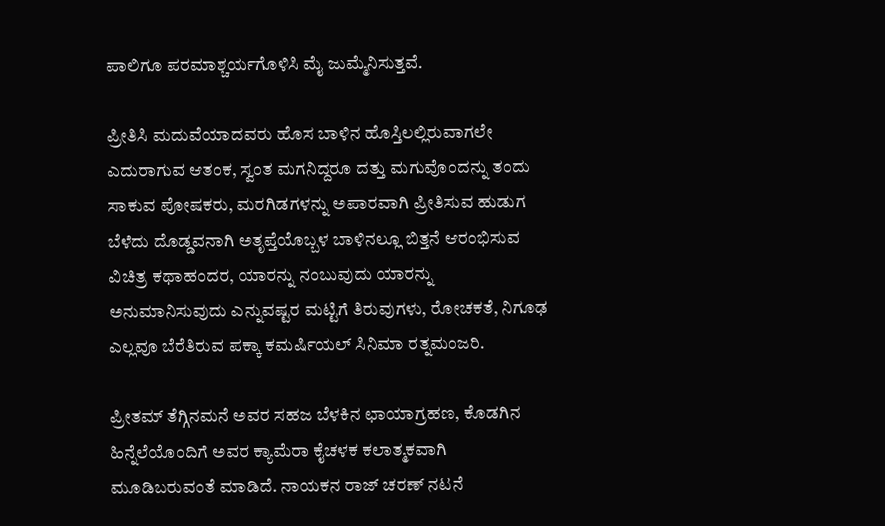ಪಾಲಿಗೂ ಪರಮಾಶ್ಚರ್ಯಗೊಳಿಸಿ ಮೈ ಜುಮ್ಮೆನಿಸುತ್ತವೆ.

ಪ್ರೀತಿಸಿ ಮದುವೆಯಾದವರು ಹೊಸ ಬಾಳಿನ ಹೊಸ್ತಿಲಲ್ಲಿರುವಾಗಲೇ ಎದುರಾಗುವ ಆತಂಕ, ಸ್ವಂತ ಮಗನಿದ್ದರೂ ದತ್ತು ಮಗುವೊಂದನ್ನು ತಂದು ಸಾಕುವ ಪೋಷಕರು, ಮರಗಿಡಗಳನ್ನು ಅಪಾರವಾಗಿ ಪ್ರೀತಿಸುವ ಹುಡುಗ ಬೆಳೆದು ದೊಡ್ಡವನಾಗಿ ಅತೃಪ್ತೆಯೊಬ್ಬಳ ಬಾಳಿನಲ್ಲೂ ಬಿತ್ತನೆ ಆರಂಭಿಸುವ ವಿಚಿತ್ರ ಕಥಾಹಂದರ, ಯಾರನ್ನು ನಂಬುವುದು ಯಾರನ್ನು ಅನುಮಾನಿಸುವುದು ಎನ್ನುವಷ್ಟರ ಮಟ್ಟಿಗೆ ತಿರುವುಗಳು, ರೋಚಕತೆ, ನಿಗೂಢ ಎಲ್ಲವೂ ಬೆರೆತಿರುವ ಪಕ್ಕಾ ಕಮರ್ಷಿಯಲ್ ಸಿನಿಮಾ ರತ್ನಮಂಜರಿ.

ಪ್ರೀತಮ್ ತೆಗ್ಗಿನಮನೆ ಅವರ ಸಹಜ ಬೆಳಕಿನ ಛಾಯಾಗ್ರಹಣ, ಕೊಡಗಿನ ಹಿನ್ನೆಲೆಯೊಂದಿಗೆ ಅವರ ಕ್ಯಾಮೆರಾ ಕೈಚಳಕ ಕಲಾತ್ಮಕವಾಗಿ ಮೂಡಿಬರುವಂತೆ ಮಾಡಿದೆ. ನಾಯಕನ ರಾಜ್ ಚರಣ್ ನಟನೆ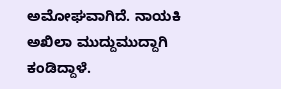ಅಮೋಘವಾಗಿದೆ. ನಾಯಕಿ ಅಖಿಲಾ ಮುದ್ದುಮುದ್ದಾಗಿ ಕಂಡಿದ್ದಾಳೆ.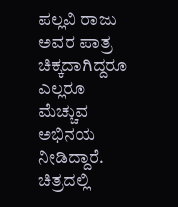ಪಲ್ಲವಿ ರಾಜು ಅವರ ಪಾತ್ರ ಚಿಕ್ಕದಾಗಿದ್ದರೂ ಎಲ್ಲರೂ ಮೆಚ್ಚುವ ಅಭಿನಯ ನೀಡಿದ್ದಾರೆ. ಚಿತ್ರದಲ್ಲಿ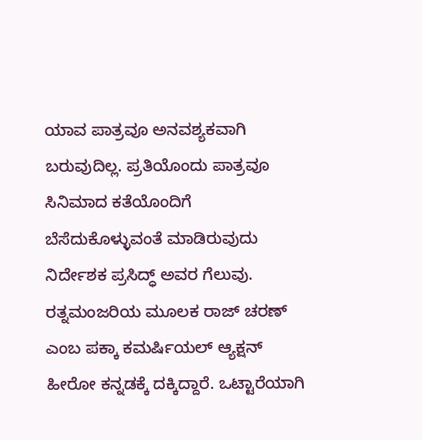ಯಾವ ಪಾತ್ರವೂ ಅನವಶ್ಯಕವಾಗಿ ಬರುವುದಿಲ್ಲ. ಪ್ರತಿಯೊಂದು ಪಾತ್ರವೂ ಸಿನಿಮಾದ ಕತೆಯೊಂದಿಗೆ ಬೆಸೆದುಕೊಳ್ಳುವಂತೆ ಮಾಡಿರುವುದು ನಿರ್ದೇಶಕ ಪ್ರಸಿದ್ಧ್ ಅವರ ಗೆಲುವು. ರತ್ನಮಂಜರಿಯ ಮೂಲಕ ರಾಜ್ ಚರಣ್ ಎಂಬ ಪಕ್ಕಾ ಕಮರ್ಷಿಯಲ್ ಆ್ಯಕ್ಷನ್ ಹೀರೋ ಕನ್ನಡಕ್ಕೆ ದಕ್ಕಿದ್ದಾರೆ. ಒಟ್ಟಾರೆಯಾಗಿ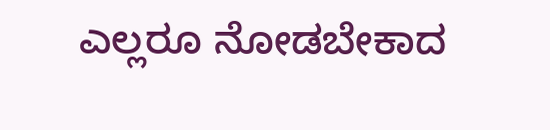ಎಲ್ಲರೂ ನೋಡಬೇಕಾದ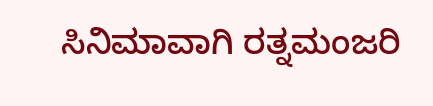ಸಿನಿಮಾವಾಗಿ ರತ್ನಮಂಜರಿ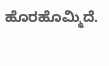ಹೊರಹೊಮ್ಮಿದೆ.